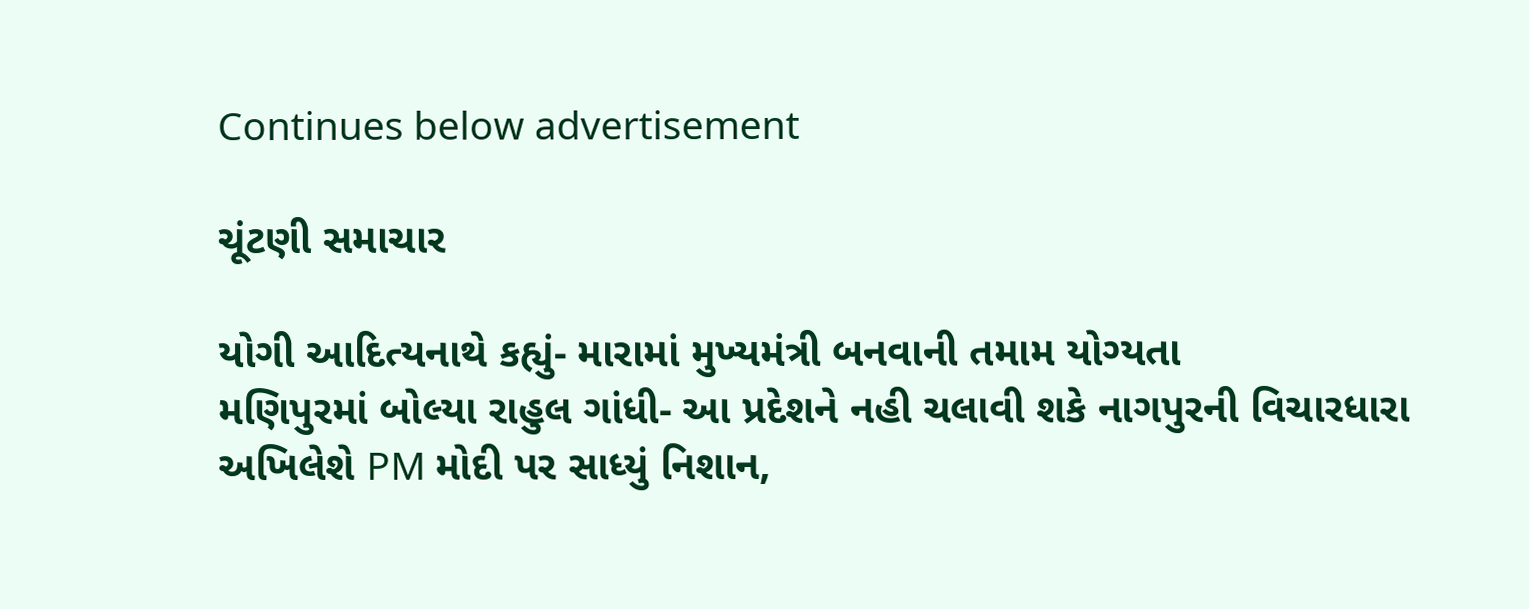Continues below advertisement

ચૂંટણી સમાચાર

યોગી આદિત્યનાથે કહ્યું- મારામાં મુખ્યમંત્રી બનવાની તમામ યોગ્યતા
મણિપુરમાં બોલ્યા રાહુલ ગાંધી- આ પ્રદેશને નહી ચલાવી શકે નાગપુરની વિચારધારા
અખિલેશે PM મોદી પર સાધ્યું નિશાન,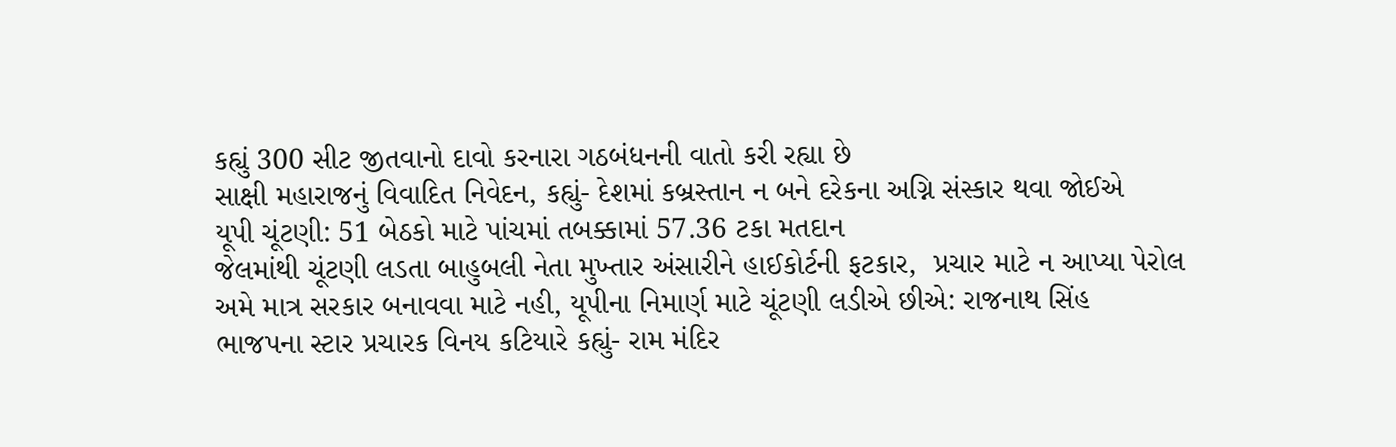કહ્યું 300 સીટ જીતવાનો દાવો કરનારા ગઠબંધનની વાતો કરી રહ્યા છે
સાક્ષી મહારાજનું વિવાદિત નિવેદન, કહ્યું- દેશમાં કબ્રસ્તાન ન બને દરેકના અગ્નિ સંસ્કાર થવા જોઈએ
યૂપી ચૂંટણી: 51 બેઠકો માટે પાંચમાં તબક્કામાં 57.36 ટકા મતદાન
જેલમાંથી ચૂંટણી લડતા બાહુબલી નેતા મુખ્તાર અંસારીને હાઈકોર્ટની ફટકાર,  પ્રચાર માટે ન આપ્યા પેરોલ
અમે માત્ર સરકાર બનાવવા માટે નહી, યૂપીના નિમાર્ણ માટે ચૂંટણી લડીએ છીએ: રાજનાથ સિંહ
ભાજપના સ્ટાર પ્રચારક વિનય કટિયારે કહ્યું- રામ મંદિર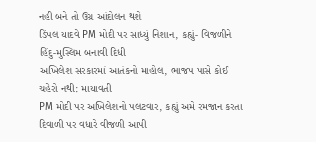નહી બને તો ઉગ્ર આંદોલન થશે
ડિંપલ યાદવે PM મોદી પર સાધ્યું નિશાન, કહ્યું- વિજળીને હિંદુ-મુસ્લિમ બનાવી દિધી
અખિલેશ સરકારમાં આતંકનો માહોલ, ભાજપ પાસે કોઈ ચહેરો નથી: માયાવતી
PM મોદી પર અખિલેશનો પલટવાર, કહ્યું અમે રમજાન કરતા દિવાળી પર વધારે વીજળી આપી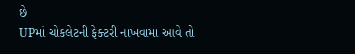છે
UPમાં ચોકલેટની ફેક્ટરી નાખવામા આવે તો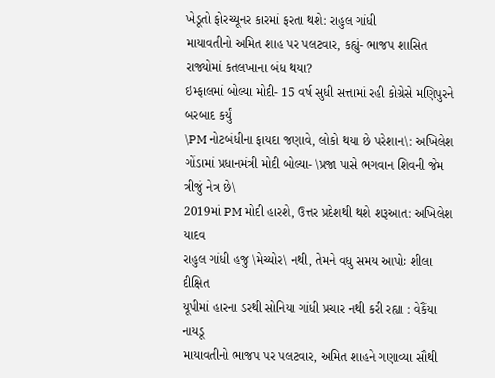ખેડૂતો ફોરચ્યૂનર કારમાં ફરતા થશે: રાહુલ ગાંધી
માયાવતીનો અમિત શાહ પર પલટવાર, કહ્યું- ભાજપ શાસિત રાજ્યોમાં કતલખાના બંધ થયા?
ઇમ્ફાલમાં બોલ્યા મોદી- 15 વર્ષ સુધી સત્તામાં રહી કોગ્રેસે મણિપુરને બરબાદ કર્યું
\PM નોટબંધીના ફાયદા જણાવે, લોકો થયા છે પરેશાન\: અખિલેશ
ગોંડામાં પ્રધાનમંત્રી મોદી બોલ્યા- \પ્રજા પાસે ભગવાન શિવની જેમ ત્રીજું નેત્ર છે\
2019માં PM મોદી હારશે, ઉત્તર પ્રદેશથી થશે શરૂઆત: અખિલેશ યાદવ
રાહુલ ગાંધી હજુ \મેચ્યોર\ નથી, તેમને વધુ સમય આપોઃ શીલા દીક્ષિત
યૂપીમાં હારના ડરથી સોનિયા ગાંધી પ્રચાર નથી કરી રહ્યા : વેકૈંયા નાયડૂ
માયાવતીનો ભાજપ પર પલટવાર, અમિત શાહને ગણાવ્યા સૌથી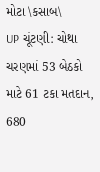મોટા \કસાબ\
UP ચૂંટણી: ચોથા ચરણમાં 53 બેઠકો માટે 61 ટકા મતદાન, 680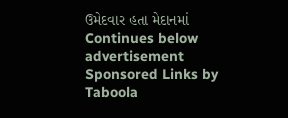ઉમેદવાર હતા મેદાનમાં
Continues below advertisement
Sponsored Links by Taboola